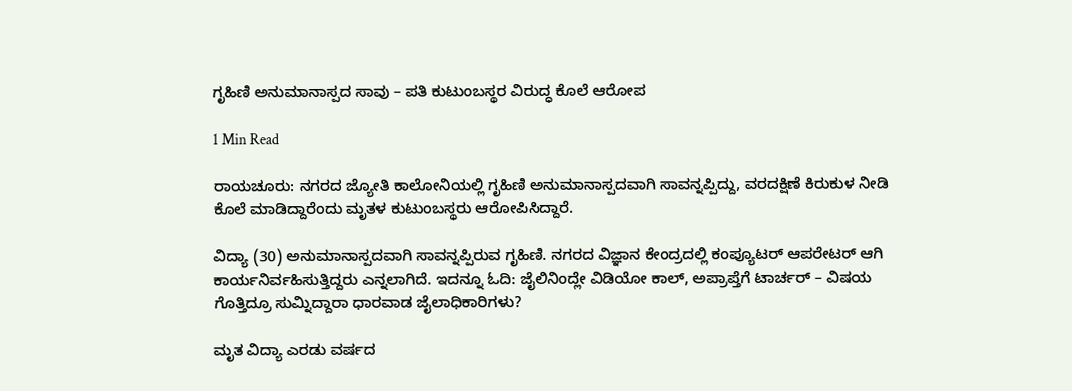ಗೃಹಿಣಿ ಅನುಮಾನಾಸ್ಪದ ಸಾವು – ಪತಿ ಕುಟುಂಬಸ್ಥರ ವಿರುದ್ಧ ಕೊಲೆ ಆರೋಪ

1 Min Read

ರಾಯಚೂರು: ನಗರದ ಜ್ಯೋತಿ ಕಾಲೋನಿಯಲ್ಲಿ ಗೃಹಿಣಿ ಅನುಮಾನಾಸ್ಪದವಾಗಿ ಸಾವನ್ನಪ್ಪಿದ್ದು, ವರದಕ್ಷಿಣೆ ಕಿರುಕುಳ ನೀಡಿ ಕೊಲೆ ಮಾಡಿದ್ದಾರೆಂದು ಮೃತಳ ಕುಟುಂಬಸ್ಥರು ಆರೋಪಿಸಿದ್ದಾರೆ.

ವಿದ್ಯಾ (30) ಅನುಮಾನಾಸ್ಪದವಾಗಿ ಸಾವನ್ನಪ್ಪಿರುವ ಗೃಹಿಣಿ. ನಗರದ ವಿಜ್ಞಾನ ಕೇಂದ್ರದಲ್ಲಿ ಕಂಪ್ಯೂಟರ್ ಆಪರೇಟರ್ ಆಗಿ ಕಾರ್ಯನಿರ್ವಹಿಸುತ್ತಿದ್ದರು ಎನ್ನಲಾಗಿದೆ. ಇದನ್ನೂ ಓದಿ: ಜೈಲಿನಿಂದ್ಲೇ ವಿಡಿಯೋ ಕಾಲ್, ಅಪ್ರಾಪ್ತೆಗೆ ಟಾರ್ಚರ್ – ವಿಷಯ ಗೊತ್ತಿದ್ರೂ ಸುಮ್ನಿದ್ದಾರಾ ಧಾರವಾಡ ಜೈಲಾಧಿಕಾರಿಗಳು?

ಮೃತ ವಿದ್ಯಾ ಎರಡು ವರ್ಷದ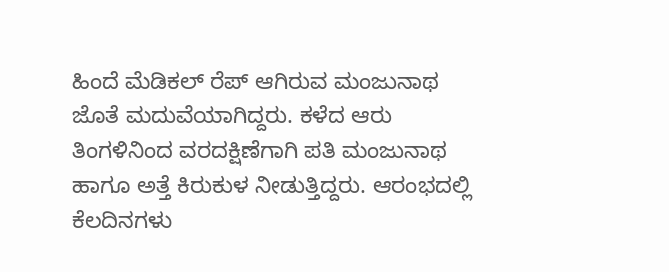ಹಿಂದೆ ಮೆಡಿಕಲ್ ರೆಪ್ ಆಗಿರುವ ಮಂಜುನಾಥ ಜೊತೆ ಮದುವೆಯಾಗಿದ್ದರು. ಕಳೆದ ಆರು ತಿಂಗಳಿನಿಂದ ವರದಕ್ಷಿಣೆಗಾಗಿ ಪತಿ ಮಂಜುನಾಥ ಹಾಗೂ ಅತ್ತೆ ಕಿರುಕುಳ ನೀಡುತ್ತಿದ್ದರು. ಆರಂಭದಲ್ಲಿ ಕೆಲದಿನಗಳು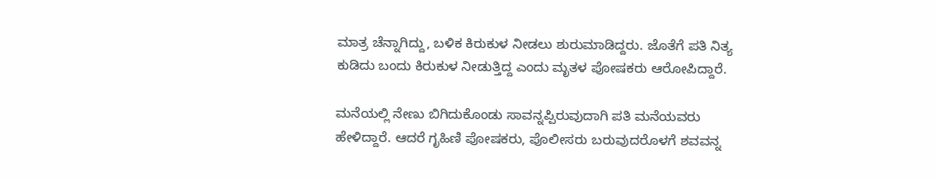ಮಾತ್ರ ಚೆನ್ನಾಗಿದ್ದು, ಬಳಿಕ ಕಿರುಕುಳ ನೀಡಲು ಶುರುಮಾಡಿದ್ದರು. ಜೊತೆಗೆ ಪತಿ ನಿತ್ಯ ಕುಡಿದು ಬಂದು ಕಿರುಕುಳ ನೀಡುತ್ತಿದ್ದ ಎಂದು ಮೃತಳ ಪೋಷಕರು ಆರೋಪಿದ್ದಾರೆ.

ಮನೆಯಲ್ಲಿ ನೇಣು ಬಿಗಿದುಕೊಂಡು ಸಾವನ್ನಪ್ಪಿರುವುದಾಗಿ ಪತಿ ಮನೆಯವರು ಹೇಳಿದ್ದಾರೆ. ಆದರೆ ಗೃಹಿಣಿ ಪೋಷಕರು, ಪೊಲೀಸರು ಬರುವುದರೊಳಗೆ ಶವವನ್ನ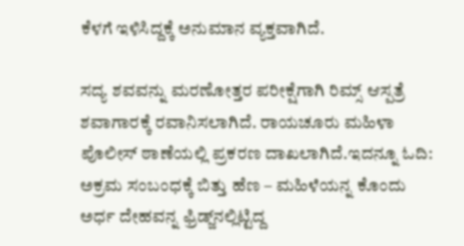ಕೆಳಗೆ ಇಳಿಸಿದ್ದಕ್ಕೆ ಅನುಮಾನ ವ್ಯಕ್ತವಾಗಿದೆ.

ಸದ್ಯ ಶವವನ್ನು ಮರಣೋತ್ತರ ಪರೀಕ್ಷೆಗಾಗಿ ರಿಮ್ಸ್ ಆಸ್ಪತ್ರೆ ಶವಾಗಾರಕ್ಕೆ ರವಾನಿಸಲಾಗಿದೆ. ರಾಯಚೂರು ಮಹಿಳಾ ಪೊಲೀಸ್ ಠಾಣೆಯಲ್ಲಿ ಪ್ರಕರಣ ದಾಖಲಾಗಿದೆ.ಇದನ್ನೂ ಓದಿ: ಅಕ್ರಮ ಸಂಬಂಧಕ್ಕೆ ಬಿತ್ತು ಹೆಣ – ಮಹಿಳೆಯನ್ನ ಕೊಂದು ಅರ್ಧ ದೇಹವನ್ನ ಫ್ರಿಡ್ಜ್‌ನಲ್ಲಿಟ್ಟಿದ್ದ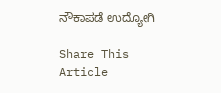ನೌಕಾಪಡೆ ಉದ್ಯೋಗಿ

Share This Article